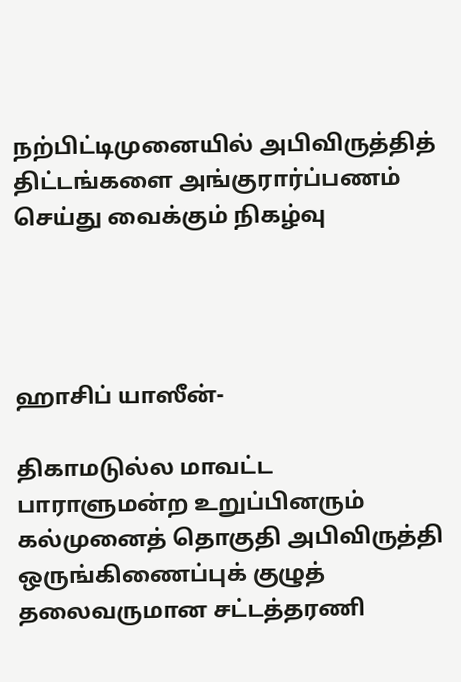நற்பிட்டிமுனையில் அபிவிருத்தித் திட்டங்களை அங்குரார்ப்பணம் செய்து வைக்கும் நிகழ்வு




ஹாசிப் யாஸீன்-

திகாமடுல்ல மாவட்ட பாராளுமன்ற உறுப்பினரும் கல்முனைத் தொகுதி அபிவிருத்தி ஒருங்கிணைப்புக் குழுத் தலைவருமான சட்டத்தரணி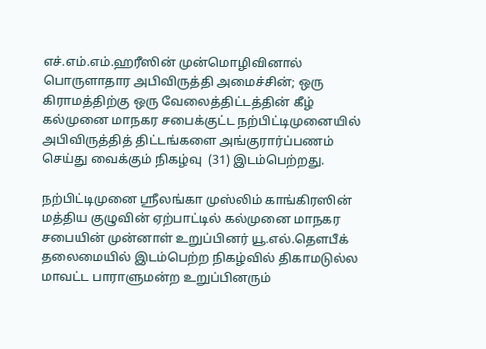எச்.எம்.எம்.ஹரீஸின் முன்மொழிவினால் பொருளாதார அபிவிருத்தி அமைச்சின்; ஒரு கிராமத்திற்கு ஒரு வேலைத்திட்டத்தின் கீழ் கல்முனை மாநகர சபைக்குட்ட நற்பிட்டிமுனையில் அபிவிருத்தித் திட்டங்களை அங்குரார்ப்பணம் செய்து வைக்கும் நிகழ்வு  (31) இடம்பெற்றது.

நற்பிட்டிமுனை ஸ்ரீலங்கா முஸ்லிம் காங்கிரஸின் மத்திய குழுவின் ஏற்பாட்டில் கல்முனை மாநகர சபையின் முன்னாள் உறுப்பினர் யூ.எல்.தௌபீக் தலைமையில் இடம்பெற்ற நிகழ்வில் திகாமடுல்ல மாவட்ட பாராளுமன்ற உறுப்பினரும்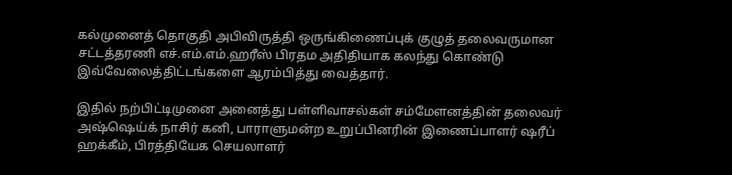கல்முனைத் தொகுதி அபிவிருத்தி ஒருங்கிணைப்புக் குழுத் தலைவருமான சட்டத்தரணி எச்.எம்.எம்.ஹரீஸ் பிரதம அதிதியாக கலந்து கொண்டு இவ்வேலைத்திட்டங்களை ஆரம்பித்து வைத்தார்.

இதில் நற்பிட்டிமுனை அனைத்து பள்ளிவாசல்கள் சம்மேளனத்தின் தலைவர் அஷ்ஷெய்க் நாசிர் கனி, பாராளுமன்ற உறுப்பினரின் இணைப்பாளர் ஷரீப் ஹக்கீம், பிரத்தியேக செயலாளர்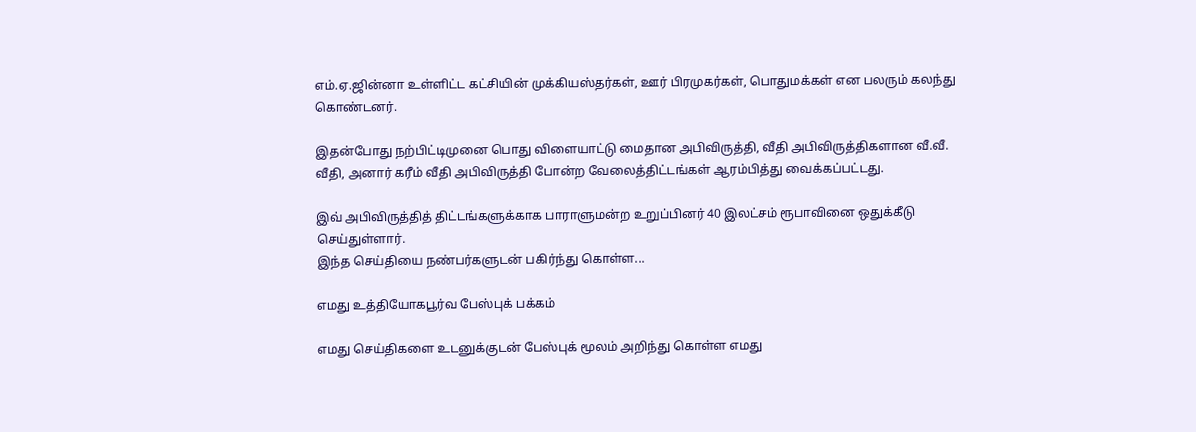எம்.ஏ.ஜின்னா உள்ளிட்ட கட்சியின் முக்கியஸ்தர்கள், ஊர் பிரமுகர்கள், பொதுமக்கள் என பலரும் கலந்து கொண்டனர்.

இதன்போது நற்பிட்டிமுனை பொது விளையாட்டு மைதான அபிவிருத்தி, வீதி அபிவிருத்திகளான வீ.வீ. வீதி, அனார் கரீம் வீதி அபிவிருத்தி போன்ற வேலைத்திட்டங்கள் ஆரம்பித்து வைக்கப்பட்டது.

இவ் அபிவிருத்தித் திட்டங்களுக்காக பாராளுமன்ற உறுப்பினர் 40 இலட்சம் ரூபாவினை ஒதுக்கீடு செய்துள்ளார்.
இந்த செய்தியை நண்பர்களுடன் பகிர்ந்து கொள்ள...

எமது உத்தியோகபூர்வ பேஸ்புக் பக்கம்

எமது செய்திகளை உடனுக்குடன் பேஸ்புக் மூலம் அறிந்து கொள்ள எமது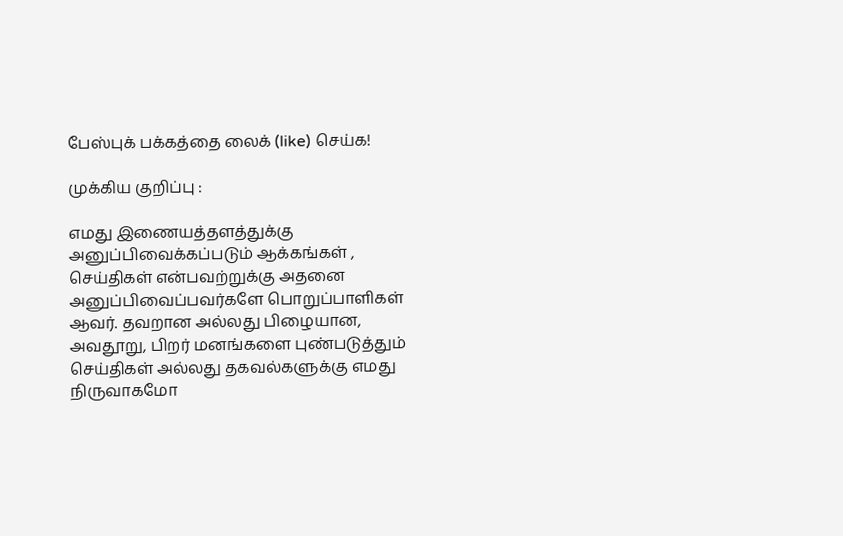பேஸ்புக் பக்கத்தை லைக் (like) செய்க!

முக்கிய குறிப்பு :

எமது இணையத்தளத்துக்கு அனுப்பிவைக்கப்படும் ஆக்கங்கள் , செய்திகள் என்பவற்றுக்கு அதனை அனுப்பிவைப்பவர்களே பொறுப்பாளிகள் ஆவர். தவறான அல்லது பிழையான, அவதூறு, பிறர் மனங்களை புண்படுத்தும் செய்திகள் அல்லது தகவல்களுக்கு எமது நிருவாகமோ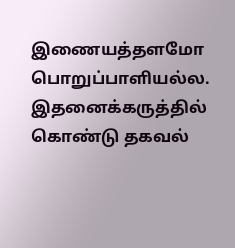இணையத்தளமோ பொறுப்பாளியல்ல. இதனைக்கருத்தில் கொண்டு தகவல்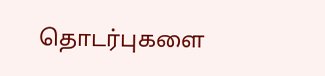தொடர்புகளை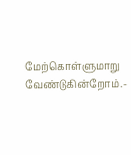மேற்கொள்ளுமாறு வேண்டுகின்றோம்.-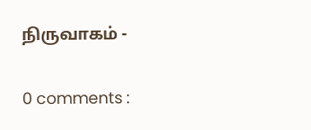நிருவாகம் -

0 comments :